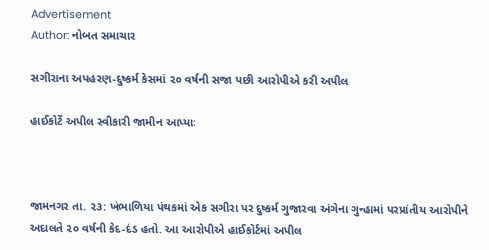Advertisement
Author: નોબત સમાચાર

સગીરાના અપહરણ-દુષ્કર્મ કેસમાં ૨૦ વર્ષની સજા પછી આરોપીએ કરી અપીલ

હાઈકોર્ટે અપીલ સ્વીકારી જામીન આપ્યાઃ



જામનગર તા. ૨૩: ખંભાળિયા પંથકમાં એક સગીરા પર દુષ્કર્મ ગુજારવા અંગેના ગુન્હામાં પરપ્રાંતીય આરોપીને અદાલતે ૨૦ વર્ષની કેદ-દંડ હતો. આ આરોપીએ હાઈકોર્ટમાં અપીલ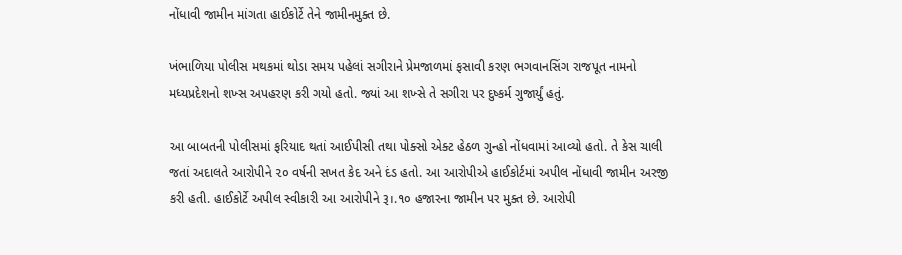નોંધાવી જામીન માંગતા હાઈકોર્ટે તેને જામીનમુક્ત છે.

ખંભાળિયા ૫ોલીસ મથકમાં થોડા સમય પહેલાં સગીરાને પ્રેમજાળમાં ફસાવી કરણ ભગવાનસિંગ રાજપૂત નામનો મધ્યપ્રદેશનો શખ્સ અપહરણ કરી ગયો હતો. જ્યાં આ શખ્સે તે સગીરા પર દુષ્કર્મ ગુજાર્યું હતું.

આ બાબતની પોલીસમાં ફરિયાદ થતાં આઈપીસી તથા પોક્સો એક્ટ હેઠળ ગુન્હો નોંધવામાં આવ્યો હતો. તે કેસ ચાલી જતાં અદાલતે આરોપીને ૨૦ વર્ષની સખત કેદ અને દંડ હતો. આ આરોપીએ હાઈકોર્ટમાં અપીલ નોંધાવી જામીન અરજી કરી હતી. હાઈકોર્ટે અપીલ સ્વીકારી આ આરોપીને રૂ।.૧૦ હજારના જામીન પર મુક્ત છે. આરોપી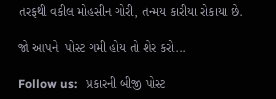તરફથી વકીલ મોહસીન ગોરી, તન્મય કારીયા રોકાયા છે.

જો આપને  પોસ્ટ ગમી હોય તો શેર કરો...

Follow us:   પ્રકારની બીજી પોસ્ટ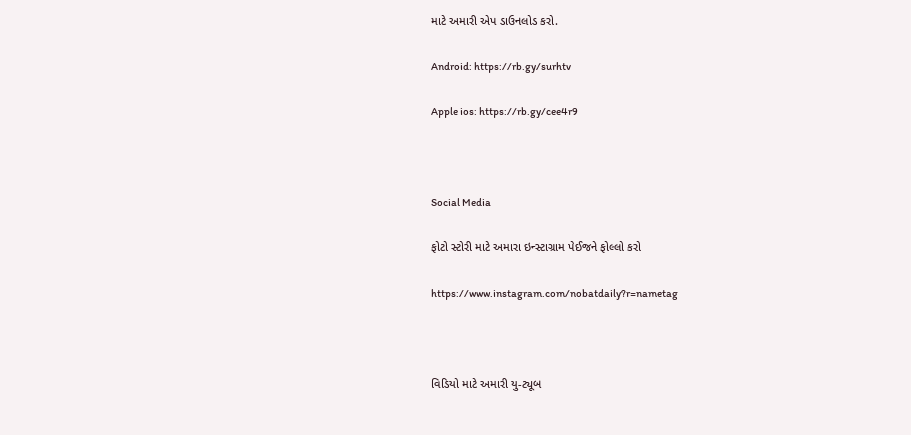માટે અમારી એપ ડાઉનલોડ કરો.

Android: https://rb.gy/surhtv

Apple ios: https://rb.gy/cee4r9



Social Media

ફોટો સ્ટોરી માટે અમારા ઇન્સ્ટાગ્રામ પેઈજને ફોલ્લો કરો

https://www.instagram.com/nobatdaily?r=nametag



વિડિયો માટે અમારી યુ-ટ્યૂબ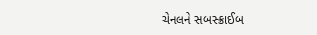ચેનલને સબસ્ક્રાઈબ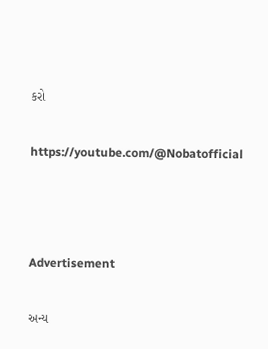કરો

https://youtube.com/@Nobatofficial



Advertisement

અન્ય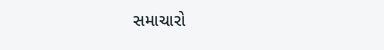સમાચારો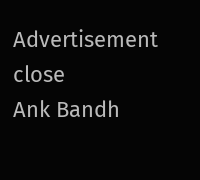Advertisement
close
Ank Bandh